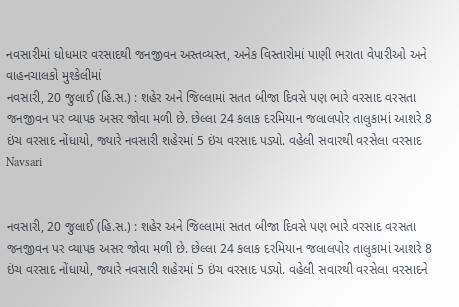નવસારીમાં ધોધમાર વરસાદથી જનજીવન અસ્તવ્યસ્ત, અનેક વિસ્તારોમાં પાણી ભરાતા વેપારીઓ અને વાહનચાલકો મુશ્કેલીમાં
નવસારી, 20 જુલાઈ (હિ.સ.) : શહેર અને જિલ્લામાં સતત બીજા દિવસે પણ ભારે વરસાદ વરસતા જનજીવન પર વ્યાપક અસર જોવા મળી છે. છેલ્લા 24 કલાક દરમિયાન જલાલપોર તાલુકામાં આશરે 8 ઇંચ વરસાદ નોંધાયો, જ્યારે નવસારી શહેરમાં 5 ઇંચ વરસાદ પડ્યો. વહેલી સવારથી વરસેલા વરસાદ
Navsari


નવસારી, 20 જુલાઈ (હિ.સ.) : શહેર અને જિલ્લામાં સતત બીજા દિવસે પણ ભારે વરસાદ વરસતા જનજીવન પર વ્યાપક અસર જોવા મળી છે. છેલ્લા 24 કલાક દરમિયાન જલાલપોર તાલુકામાં આશરે 8 ઇંચ વરસાદ નોંધાયો, જ્યારે નવસારી શહેરમાં 5 ઇંચ વરસાદ પડ્યો. વહેલી સવારથી વરસેલા વરસાદને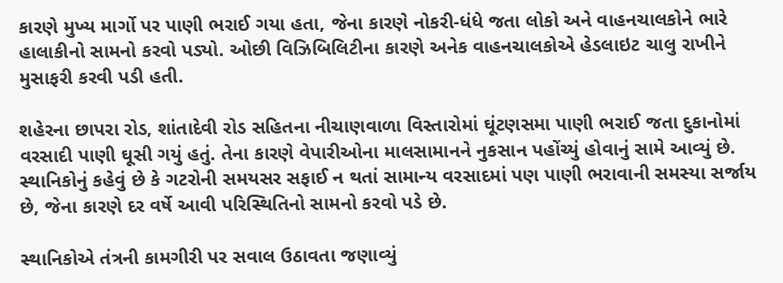કારણે મુખ્ય માર્ગો પર પાણી ભરાઈ ગયા હતા, જેના કારણે નોકરી-ધંધે જતા લોકો અને વાહનચાલકોને ભારે હાલાકીનો સામનો કરવો પડ્યો. ઓછી વિઝિબિલિટીના કારણે અનેક વાહનચાલકોએ હેડલાઇટ ચાલુ રાખીને મુસાફરી કરવી પડી હતી.

શહેરના છાપરા રોડ, શાંતાદેવી રોડ સહિતના નીચાણવાળા વિસ્તારોમાં ઘૂંટણસમા પાણી ભરાઈ જતા દુકાનોમાં વરસાદી પાણી ઘૂસી ગયું હતું. તેના કારણે વેપારીઓના માલસામાનને નુકસાન પહોંચ્યું હોવાનું સામે આવ્યું છે. સ્થાનિકોનું કહેવું છે કે ગટરોની સમયસર સફાઈ ન થતાં સામાન્ય વરસાદમાં પણ પાણી ભરાવાની સમસ્યા સર્જાય છે, જેના કારણે દર વર્ષે આવી પરિસ્થિતિનો સામનો કરવો પડે છે.

સ્થાનિકોએ તંત્રની કામગીરી પર સવાલ ઉઠાવતા જણાવ્યું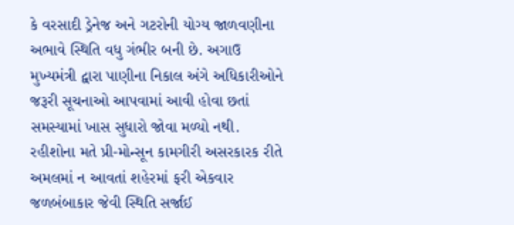કે વરસાદી ડ્રેનેજ અને ગટરોની યોગ્ય જાળવણીના અભાવે સ્થિતિ વધુ ગંભીર બની છે. અગાઉ મુખ્યમંત્રી દ્વારા પાણીના નિકાલ અંગે અધિકારીઓને જરૂરી સૂચનાઓ આપવામાં આવી હોવા છતાં સમસ્યામાં ખાસ સુધારો જોવા મળ્યો નથી. રહીશોના મતે પ્રી-મોન્સૂન કામગીરી અસરકારક રીતે અમલમાં ન આવતાં શહેરમાં ફરી એકવાર જળબંબાકાર જેવી સ્થિતિ સર્જાઈ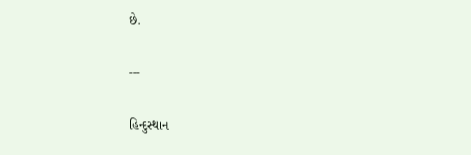છે.

---

હિન્દુસ્થાન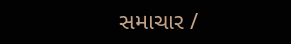સમાચાર /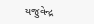યજુવેન્દ્ર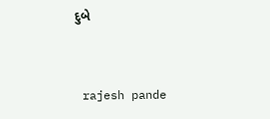દુબે


 rajesh pande